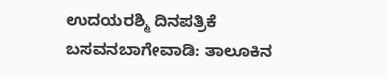ಉದಯರಶ್ಮಿ ದಿನಪತ್ರಿಕೆ
ಬಸವನಬಾಗೇವಾಡಿ: ತಾಲೂಕಿನ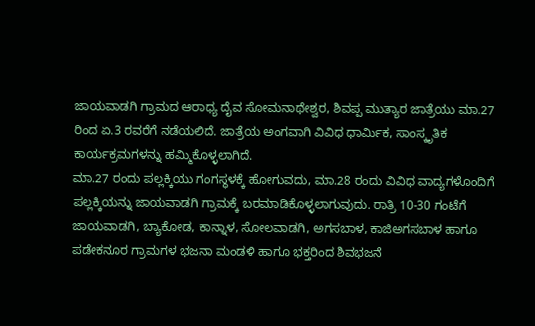ಜಾಯವಾಡಗಿ ಗ್ರಾಮದ ಆರಾಧ್ಯ ದೈವ ಸೋಮನಾಥೇಶ್ವರ, ಶಿವಪ್ಪ ಮುತ್ಯಾರ ಜಾತ್ರೆಯು ಮಾ.27 ರಿಂದ ಏ.3 ರವರೆಗೆ ನಡೆಯಲಿದೆ. ಜಾತ್ರೆಯ ಅಂಗವಾಗಿ ವಿವಿಧ ಧಾರ್ಮಿಕ, ಸಾಂಸ್ಕೃತಿಕ ಕಾರ್ಯಕ್ರಮಗಳನ್ನು ಹಮ್ಮಿಕೊಳ್ಳಲಾಗಿದೆ.
ಮಾ.27 ರಂದು ಪಲ್ಲಕ್ಕಿಯು ಗಂಗಸ್ಥಳಕ್ಕೆ ಹೋಗುವದು, ಮಾ.28 ರಂದು ವಿವಿಧ ವಾದ್ಯಗಳೊಂದಿಗೆ ಪಲ್ಲಕ್ಕಿಯನ್ನು ಜಾಯವಾಡಗಿ ಗ್ರಾಮಕ್ಕೆ ಬರಮಾಡಿಕೊಳ್ಳಲಾಗುವುದು. ರಾತ್ರಿ 10-30 ಗಂಟೆಗೆ ಜಾಯವಾಡಗಿ, ಬ್ಯಾಕೋಡ, ಕಾನ್ನಾಳ, ಸೋಲವಾಡಗಿ, ಅಗಸಬಾಳ, ಕಾಜಿಅಗಸಬಾಳ ಹಾಗೂ ಪಡೇಕನೂರ ಗ್ರಾಮಗಳ ಭಜನಾ ಮಂಡಳಿ ಹಾಗೂ ಭಕ್ತರಿಂದ ಶಿವಭಜನೆ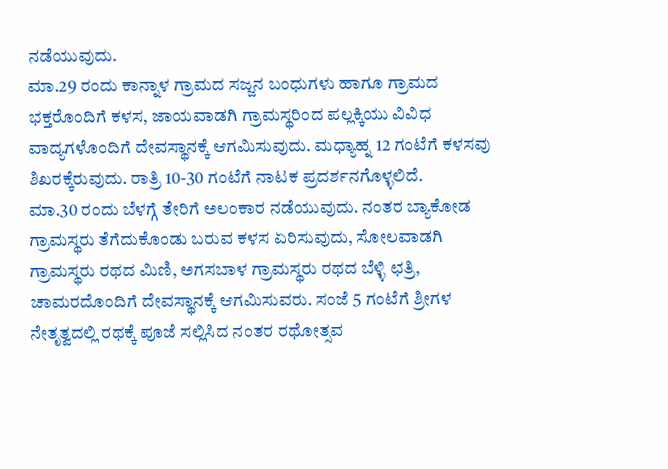ನಡೆಯುವುದು.
ಮಾ.29 ರಂದು ಕಾನ್ನಾಳ ಗ್ರಾಮದ ಸಜ್ಜನ ಬಂಧುಗಳು ಹಾಗೂ ಗ್ರಾಮದ ಭಕ್ತರೊಂದಿಗೆ ಕಳಸ, ಜಾಯವಾಡಗಿ ಗ್ರಾಮಸ್ಥರಿಂದ ಪಲ್ಲಕ್ಕಿಯು ವಿವಿಧ ವಾದ್ಯಗಳೊಂದಿಗೆ ದೇವಸ್ಥಾನಕ್ಕೆ ಆಗಮಿಸುವುದು. ಮಧ್ಯಾಹ್ನ 12 ಗಂಟೆಗೆ ಕಳಸವು ಶಿಖರಕ್ಕೆರುವುದು. ರಾತ್ರಿ 10-30 ಗಂಟೆಗೆ ನಾಟಕ ಪ್ರದರ್ಶನಗೊಳ್ಳಲಿದೆ.
ಮಾ.30 ರಂದು ಬೆಳಗ್ಗೆ ತೇರಿಗೆ ಅಲಂಕಾರ ನಡೆಯುವುದು. ನಂತರ ಬ್ಯಾಕೋಡ ಗ್ರಾಮಸ್ಥರು ತೆಗೆದುಕೊಂಡು ಬರುವ ಕಳಸ ಏರಿಸುವುದು, ಸೋಲವಾಡಗಿ ಗ್ರಾಮಸ್ಥರು ರಥದ ಮಿಣಿ, ಅಗಸಬಾಳ ಗ್ರಾಮಸ್ಥರು ರಥದ ಬೆಳ್ಳಿ ಛತ್ರಿ, ಚಾಮರದೊಂದಿಗೆ ದೇವಸ್ಥಾನಕ್ಕೆ ಆಗಮಿಸುವರು. ಸಂಜೆ 5 ಗಂಟೆಗೆ ಶ್ರೀಗಳ ನೇತೃತ್ವದಲ್ಲಿ ರಥಕ್ಕೆ ಪೂಜೆ ಸಲ್ಲಿಸಿದ ನಂತರ ರಥೋತ್ಸವ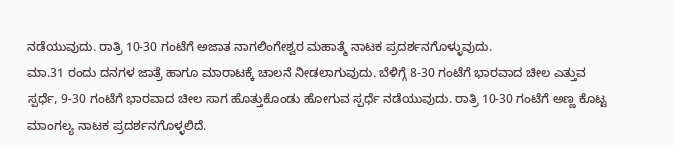ನಡೆಯುವುದು. ರಾತ್ರಿ 10-30 ಗಂಟೆಗೆ ಅಜಾತ ನಾಗಲಿಂಗೇಶ್ವರ ಮಹಾತ್ಮೆ ನಾಟಕ ಪ್ರದರ್ಶನಗೊಳ್ಳುವುದು.
ಮಾ.31 ರಂದು ದನಗಳ ಜಾತ್ರೆ ಹಾಗೂ ಮಾರಾಟಕ್ಕೆ ಚಾಲನೆ ನೀಡಲಾಗುವುದು. ಬೆಳಿಗ್ಗೆ 8-30 ಗಂಟೆಗೆ ಭಾರವಾದ ಚೀಲ ಎತ್ತುವ ಸ್ಪರ್ಧೆ, 9-30 ಗಂಟೆಗೆ ಭಾರವಾದ ಚೀಲ ಸಾಗ ಹೊತ್ತುಕೊಂಡು ಹೋಗುವ ಸ್ಪರ್ಧೆ ನಡೆಯುವುದು. ರಾತ್ರಿ 10-30 ಗಂಟೆಗೆ ಅಣ್ಣ ಕೊಟ್ಟ ಮಾಂಗಲ್ಯ ನಾಟಕ ಪ್ರದರ್ಶನಗೊಳ್ಳಲಿದೆ.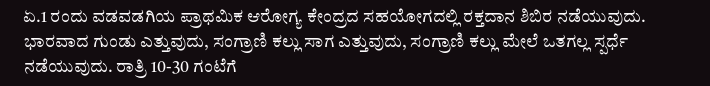ಏ.1 ರಂದು ವಡವಡಗಿಯ ಪ್ರಾಥಮಿಕ ಆರೋಗ್ಯ ಕೇಂದ್ರದ ಸಹಯೋಗದಲ್ಲಿ ರಕ್ತದಾನ ಶಿಬಿರ ನಡೆಯುವುದು. ಭಾರವಾದ ಗುಂಡು ಎತ್ತುವುದು, ಸಂಗ್ರಾಣಿ ಕಲ್ಲು ಸಾಗ ಎತ್ತುವುದು, ಸಂಗ್ರಾಣಿ ಕಲ್ಲು ಮೇಲೆ ಒತಗಲ್ಲ ಸ್ಪರ್ಧೆ ನಡೆಯುವುದು. ರಾತ್ರಿ 10-30 ಗಂಟೆಗೆ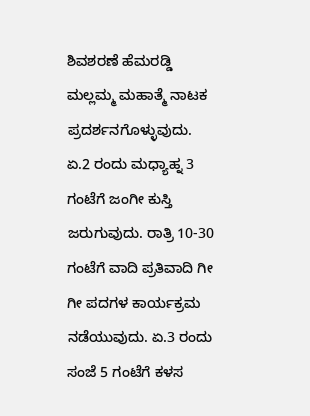ಶಿವಶರಣೆ ಹೆಮರಡ್ಡಿ ಮಲ್ಲಮ್ಮ ಮಹಾತ್ಮೆ ನಾಟಕ ಪ್ರದರ್ಶನಗೊಳ್ಳುವುದು.
ಏ.2 ರಂದು ಮಧ್ಯಾಹ್ನ 3 ಗಂಟೆಗೆ ಜಂಗೀ ಕುಸ್ತಿ ಜರುಗುವುದು. ರಾತ್ರಿ 10-30 ಗಂಟೆಗೆ ವಾದಿ ಪ್ರತಿವಾದಿ ಗೀ ಗೀ ಪದಗಳ ಕಾರ್ಯಕ್ರಮ ನಡೆಯುವುದು. ಏ.3 ರಂದು ಸಂಜೆ 5 ಗಂಟೆಗೆ ಕಳಸ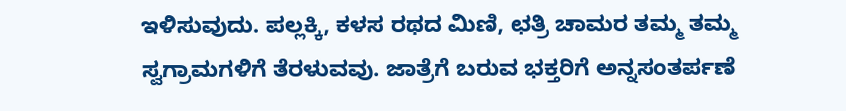ಇಳಿಸುವುದು. ಪಲ್ಲಕ್ಕಿ, ಕಳಸ ರಥದ ಮಿಣಿ, ಛತ್ರಿ ಚಾಮರ ತಮ್ಮ ತಮ್ಮ ಸ್ವಗ್ರಾಮಗಳಿಗೆ ತೆರಳುವವು. ಜಾತ್ರೆಗೆ ಬರುವ ಭಕ್ತರಿಗೆ ಅನ್ನಸಂತರ್ಪಣೆ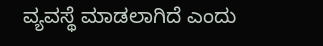ವ್ಯವಸ್ಥೆ ಮಾಡಲಾಗಿದೆ ಎಂದು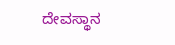ದೇವಸ್ಥಾನ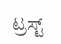ಟ್ರಸ್ಟ್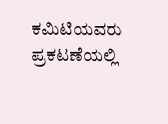ಕಮಿಟಿಯವರು ಪ್ರಕಟಣೆಯಲ್ಲಿ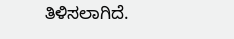ತಿಳಿಸಲಾಗಿದೆ.